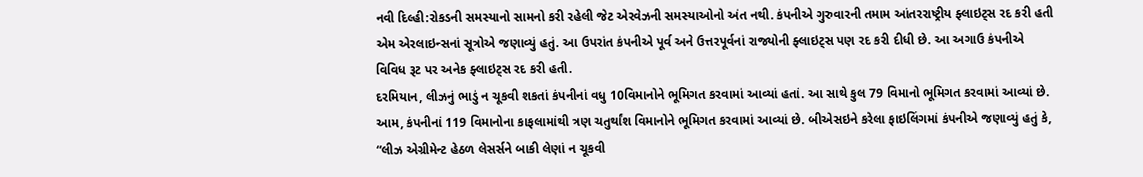નવી દિલ્હી:રોકડની સમસ્યાનો સામનો કરી રહેલી જેટ એરવેઝની સમસ્યાઓનો અંત નથી. કંપનીએ ગુરુવારની તમામ આંતરરાષ્ટ્રીય ફ્લાઇટ્સ રદ કરી હતી એમ એરલાઇન્સનાં સૂત્રોએ જણાવ્યું હતું. આ ઉપરાંત કંપનીએ પૂર્વ અને ઉત્તરપૂર્વનાં રાજ્યોની ફ્લાઇટ્સ પણ રદ કરી દીધી છે. આ અગાઉ કંપનીએ વિવિધ રૂટ પર અનેક ફ્લાઇટ્સ રદ કરી હતી.
દરમિયાન, લીઝનું ભાડું ન ચૂકવી શકતાં કંપનીનાં વધુ 10વિમાનોને ભૂમિગત કરવામાં આવ્યાં હતાં. આ સાથે કુલ 79 વિમાનો ભૂમિગત કરવામાં આવ્યાં છે. આમ, કંપનીનાં 119 વિમાનોના કાફલામાંથી ત્રણ ચતુર્થાંશ વિમાનોને ભૂમિગત કરવામાં આવ્યાં છે. બીએસઇને કરેલા ફાઇલિંગમાં કંપનીએ જણાવ્યું હતું કે, “લીઝ એગ્રીમેન્ટ હેઠળ લેસર્સને બાકી લેણાં ન ચૂકવી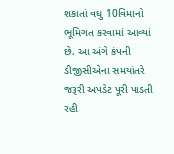શકાતાં વધુ 10વિમાનો ભૂમિગત કરવામાં આવ્યાં છે. આ અંગે કંપની ડીજીસીએના સમયાંતરે જરૂરી અપડેટ પૂરી પાડતી રહી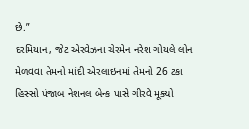છે.”
દરમિયાન, જેટ એરવેઝના ચેરમેન નરેશ ગોયલે લોન મેળવવા તેમનો માંદી એરલાઇનમાં તેમનો 26 ટકા હિસ્સો પંજાબ નેશનલ બેન્ક પાસે ગીરવે મૂક્યો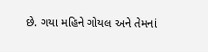છે. ગયા મહિને ગોયલ અને તેમનાં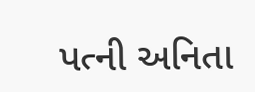પત્ની અનિતા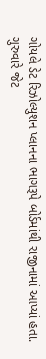ગોયલે ડેટ રિઝોલ્યુશન પ્લાનના ભાગરૂપે બોર્ડમાંથી રાજીનામાં આપ્યાં હતા. ગુરુવારે જેટ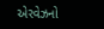એરવેઝનો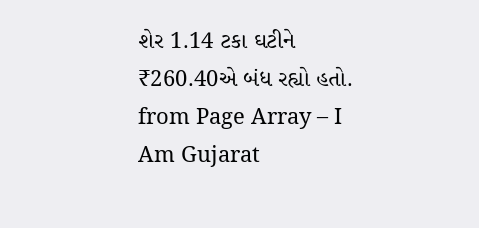શેર 1.14 ટકા ઘટીને ₹260.40એ બંધ રહ્યો હતો.
from Page Array – I Am Gujarat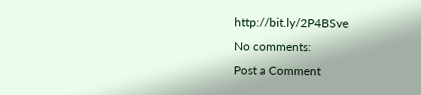http://bit.ly/2P4BSve
No comments:
Post a Comment